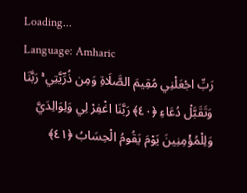Loading...
Language: Amharic
رَبِّ اجْعَلْنِي مُقِيمَ الصَّلَاةِ وَمِن ذُرِّيَّتِي ۚ رَبَّنَا وَتَقَبَّلْ دُعَاءِ ﴿٤٠﴾ رَبَّنَا اغْفِرْ لِي وَلِوَالِدَيَّ وَلِلْمُؤْمِنِينَ يَوْمَ يَقُومُ الْحِسَابُ ﴿٤١﴾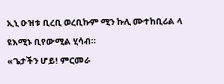ኢኒ ዑዝቱ ቢረቢ ወረቢኩም ሚን ኩሊ ሙተከቢሪል ላ ዩእሚኑ ቢየውሚል ሂሳብ።
«ጌታችን ሆይ! ምርመራ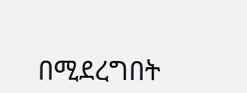በሚደረግበት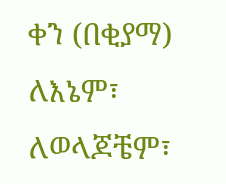ቀን (በቂያማ) ለእኔም፣ ለወላጆቼም፣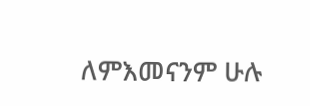ለምእመናንም ሁሉ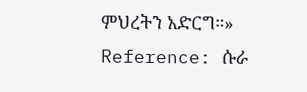ምህረትን አድርግ።»
Reference: ሱራ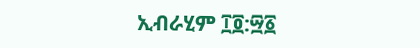ኢብራሂም ፲፬:፵፩